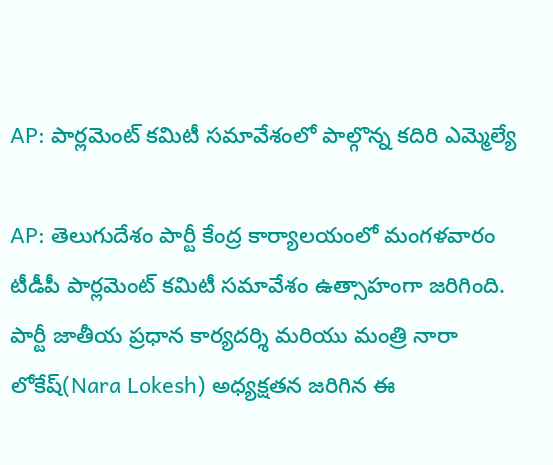AP: పార్లమెంట్ కమిటీ సమావేశంలో పాల్గొన్న కదిరి ఎమ్మెల్యే

AP: తెలుగుదేశం పార్టీ కేంద్ర కార్యాలయంలో మంగళవారం టీడీపీ పార్లమెంట్ కమిటీ సమావేశం ఉత్సాహంగా జరిగింది. పార్టీ జాతీయ ప్రధాన కార్యదర్శి మరియు మంత్రి నారా లోకేష్(Nara Lokesh) అధ్యక్షతన జరిగిన ఈ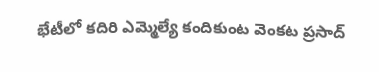భేటీలో కదిరి ఎమ్మెల్యే కందికుంట వెంకట ప్రసాద్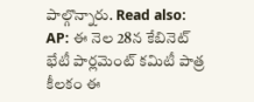పాల్గొన్నారు. Read also: AP: ఈ నెల 28న కేబినెట్ భేటీ పార్లమెంట్ కమిటీ పాత్ర కీలకం ఈ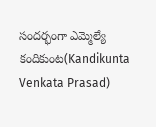సందర్భంగా ఎమ్మెల్యే కందికుంట(Kandikunta Venkata Prasad)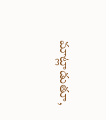మాట్లాడుతూ,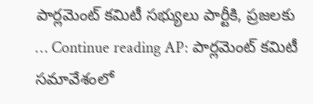పార్లమెంట్ కమిటీ సభ్యులు పార్టీకి, ప్రజలకు … Continue reading AP: పార్లమెంట్ కమిటీ సమావేశంలో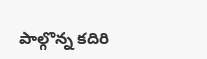పాల్గొన్న కదిరి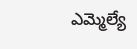ఎమ్మెల్యే